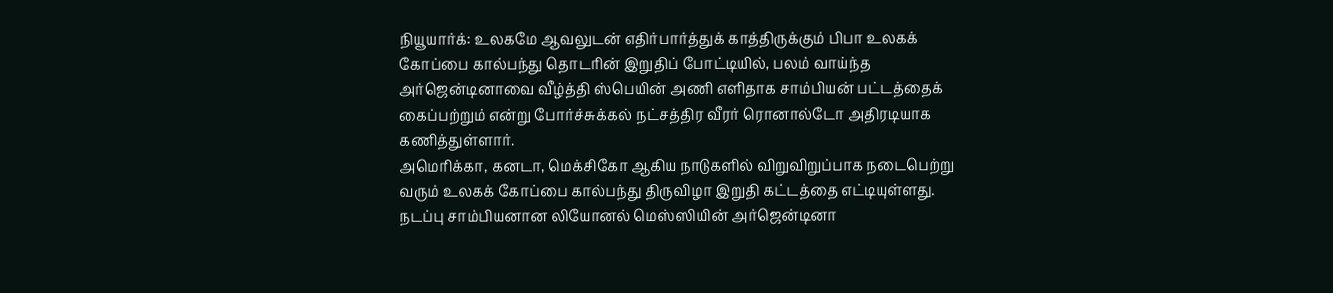நியூயார்க்: உலகமே ஆவலுடன் எதிர்பார்த்துக் காத்திருக்கும் பிபா உலகக் கோப்பை கால்பந்து தொடரின் இறுதிப் போட்டியில், பலம் வாய்ந்த அர்ஜென்டினாவை வீழ்த்தி ஸ்பெயின் அணி எளிதாக சாம்பியன் பட்டத்தைக் கைப்பற்றும் என்று போர்ச்சுக்கல் நட்சத்திர வீரர் ரொனால்டோ அதிரடியாக கணித்துள்ளார்.
அமெரிக்கா, கனடா, மெக்சிகோ ஆகிய நாடுகளில் விறுவிறுப்பாக நடைபெற்று வரும் உலகக் கோப்பை கால்பந்து திருவிழா இறுதி கட்டத்தை எட்டியுள்ளது. நடப்பு சாம்பியனான லியோனல் மெஸ்ஸியின் அர்ஜென்டினா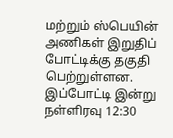மற்றும் ஸ்பெயின் அணிகள் இறுதிப் போட்டிக்கு தகுதி பெற்றுள்ளன. இப்போட்டி இன்று நள்ளிரவு 12:30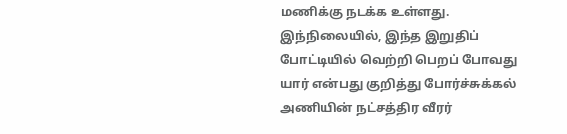மணிக்கு நடக்க உள்ளது.
இந்நிலையில், இந்த இறுதிப் போட்டியில் வெற்றி பெறப் போவது யார் என்பது குறித்து போர்ச்சுக்கல் அணியின் நட்சத்திர வீரர்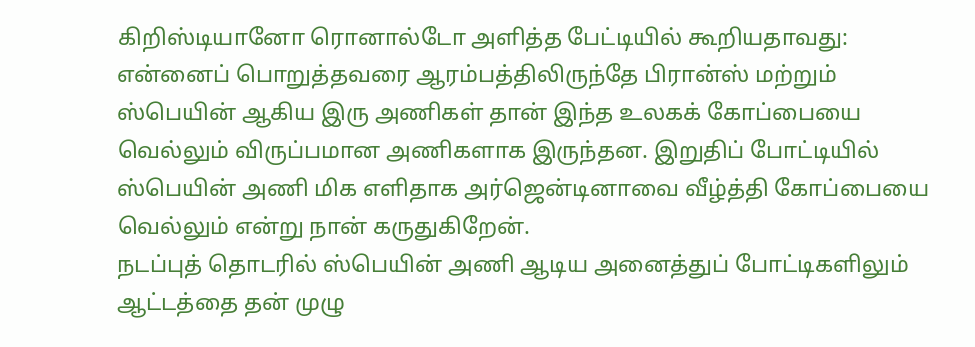கிறிஸ்டியானோ ரொனால்டோ அளித்த பேட்டியில் கூறியதாவது: என்னைப் பொறுத்தவரை ஆரம்பத்திலிருந்தே பிரான்ஸ் மற்றும் ஸ்பெயின் ஆகிய இரு அணிகள் தான் இந்த உலகக் கோப்பையை வெல்லும் விருப்பமான அணிகளாக இருந்தன. இறுதிப் போட்டியில் ஸ்பெயின் அணி மிக எளிதாக அர்ஜென்டினாவை வீழ்த்தி கோப்பையை வெல்லும் என்று நான் கருதுகிறேன்.
நடப்புத் தொடரில் ஸ்பெயின் அணி ஆடிய அனைத்துப் போட்டிகளிலும் ஆட்டத்தை தன் முழு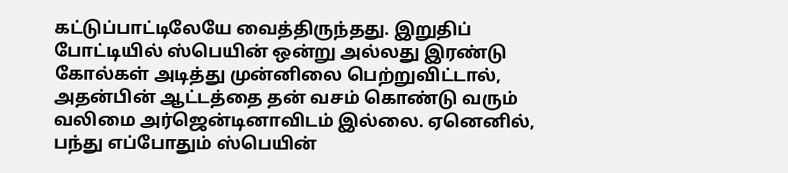கட்டுப்பாட்டிலேயே வைத்திருந்தது. இறுதிப் போட்டியில் ஸ்பெயின் ஒன்று அல்லது இரண்டு கோல்கள் அடித்து முன்னிலை பெற்றுவிட்டால், அதன்பின் ஆட்டத்தை தன் வசம் கொண்டு வரும் வலிமை அர்ஜென்டினாவிடம் இல்லை. ஏனெனில், பந்து எப்போதும் ஸ்பெயின்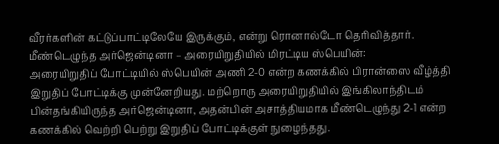வீரர்களின் கட்டுப்பாட்டிலேயே இருக்கும், என்று ரொனால்டோ தெரிவித்தார்.
மீண்டெழுந்த அர்ஜென்டினா – அரையிறுதியில் மிரட்டிய ஸ்பெயின்:
அரையிறுதிப் போட்டியில் ஸ்பெயின் அணி 2-0 என்ற கணக்கில் பிரான்ஸை வீழ்த்தி இறுதிப் போட்டிக்கு முன்னேறியது. மற்றொரு அரையிறுதியில் இங்கிலாந்திடம் பின்தங்கியிருந்த அர்ஜென்டினா, அதன்பின் அசாத்தியமாக மீண்டெழுந்து 2-1 என்ற கணக்கில் வெற்றி பெற்று இறுதிப் போட்டிக்குள் நுழைந்தது.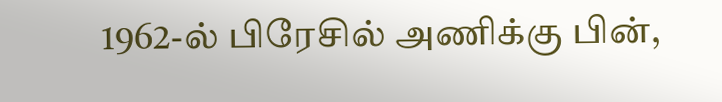1962-ல் பிரேசில் அணிக்கு பின்,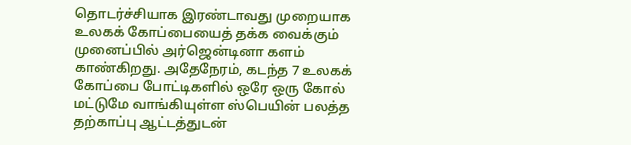தொடர்ச்சியாக இரண்டாவது முறையாக உலகக் கோப்பையைத் தக்க வைக்கும் முனைப்பில் அர்ஜென்டினா களம் காண்கிறது. அதேநேரம், கடந்த 7 உலகக் கோப்பை போட்டிகளில் ஒரே ஒரு கோல் மட்டுமே வாங்கியுள்ள ஸ்பெயின் பலத்த தற்காப்பு ஆட்டத்துடன்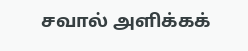சவால் அளிக்கக்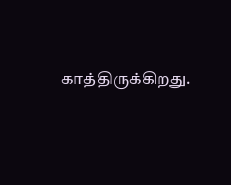காத்திருக்கிறது.